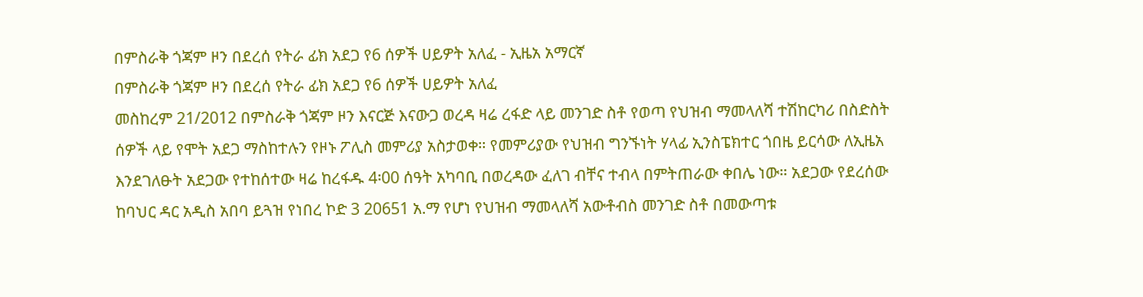በምስራቅ ጎጃም ዞን በደረሰ የትራ ፊክ አደጋ የ6 ሰዎች ሀይዎት አለፈ - ኢዜአ አማርኛ
በምስራቅ ጎጃም ዞን በደረሰ የትራ ፊክ አደጋ የ6 ሰዎች ሀይዎት አለፈ
መስከረም 21/2012 በምስራቅ ጎጃም ዞን እናርጅ እናውጋ ወረዳ ዛሬ ረፋድ ላይ መንገድ ስቶ የወጣ የህዝብ ማመላለሻ ተሽከርካሪ በስድስት ሰዎች ላይ የሞት አደጋ ማስከተሉን የዞኑ ፖሊስ መምሪያ አስታወቀ። የመምሪያው የህዝብ ግንኙነት ሃላፊ ኢንስፔክተር ጎበዜ ይርሳው ለኢዜአ እንደገለፁት አደጋው የተከሰተው ዛሬ ከረፋዱ 4፡00 ሰዓት አካባቢ በወረዳው ፈለገ ብቸና ተብላ በምትጠራው ቀበሌ ነው። አደጋው የደረሰው ከባህር ዳር አዲስ አበባ ይጓዝ የነበረ ኮድ 3 20651 አ.ማ የሆነ የህዝብ ማመላለሻ አውቶብስ መንገድ ስቶ በመውጣቱ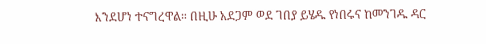እንደሆነ ተናግረዋል። በዚሁ አደጋም ወደ ገበያ ይሄዱ የነበሩና ከመንገዱ ዳር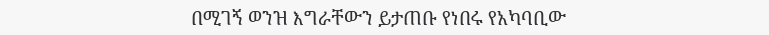በሚገኝ ወንዝ እግራቸውን ይታጠቡ የነበሩ የአካባቢው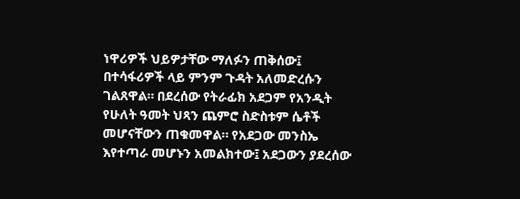ነዋሪዎች ህይዎታቸው ማለፉን ጠቅሰው፤ በተሳፋሪዎች ላይ ምንም ጉዳት አለመድረሱን ገልጸዋል። በደረሰው የትራፊክ አደጋም የአንዲት የሁለት ዓመት ህጻን ጨምሮ ስድስቱም ሴቶች መሆናቸውን ጠቁመዋል። የአደጋው መንስኤ እየተጣራ መሆኑን አመልክተው፤ አደጋውን ያደረሰው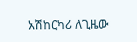አሽከርካሪ ለጊዜው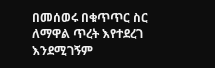በመሰወሩ በቁጥጥር ስር ለማዋል ጥረት እየተደረገ እንደሚገኝም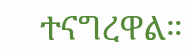ተናግረዋል።